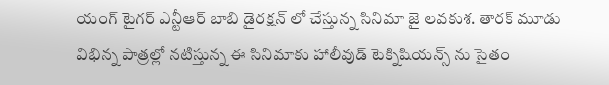యంగ్ టైగర్ ఎన్టీఆర్ బాబి డైరక్షన్ లో చేస్తున్న సినిమా జై లవకుశ. తారక్ మూడు విభిన్న పాత్రల్లో నటిస్తున్న ఈ సినిమాకు హాలీవుడ్ టెక్నిషియన్స్ ను సైతం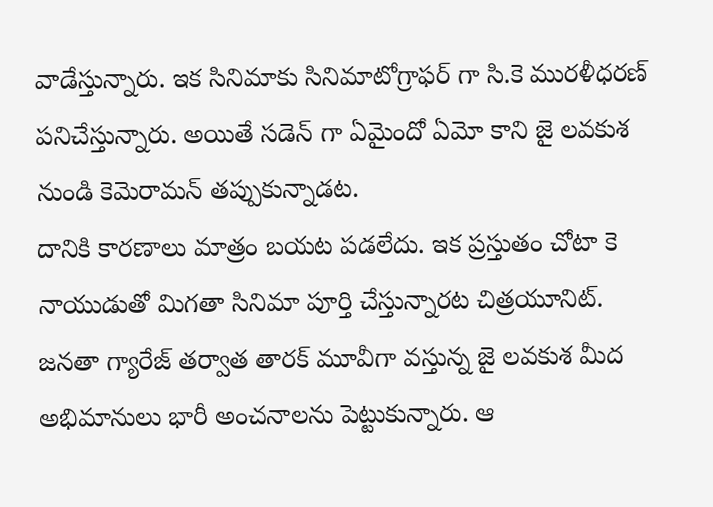వాడేస్తున్నారు. ఇక సినిమాకు సినిమాటోగ్రాఫర్ గా సి.కె మురళీధరణ్ పనిచేస్తున్నారు. అయితే సడెన్ గా ఏమైందో ఏమో కాని జై లవకుశ నుండి కెమెరామన్ తప్పుకున్నాడట.
దానికి కారణాలు మాత్రం బయట పడలేదు. ఇక ప్రస్తుతం చోటా కె నాయుడుతో మిగతా సినిమా పూర్తి చేస్తున్నారట చిత్రయూనిట్. జనతా గ్యారేజ్ తర్వాత తారక్ మూవీగా వస్తున్న జై లవకుశ మీద అభిమానులు భారీ అంచనాలను పెట్టుకున్నారు. ఆ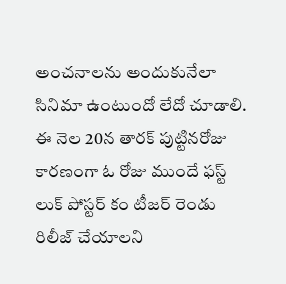అంచనాలను అందుకునేలా సినిమా ఉంటుందో లేదో చూడాలి. ఈ నెల 20న తారక్ పుట్టినరోజు కారణంగా ఓ రోజు ముందే ఫస్ట్ లుక్ పోస్టర్ కం టీజర్ రెండు రిలీజ్ చేయాలని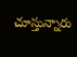చూస్తున్నారు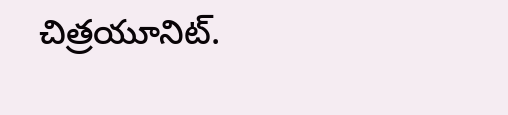చిత్రయూనిట్.